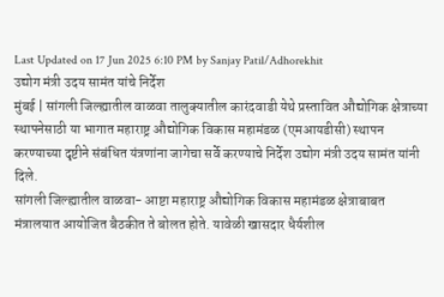Last Updated on 17 Jun 2025 6:10 PM by Sanjay Patil/Adhorekhit
उद्योग मंत्री उदय सामंत यांचे निर्देश
मुंबई | सांगली जिल्ह्यातील वाळवा तालुक्यातील कारंदवाडी येथे प्रस्तावित औद्योगिक क्षेत्राच्या स्थापनेसाठी या भागात महाराष्ट्र औद्योगिक विकास महामंडळ (एमआयडीसी) स्थापन करण्याच्या दृष्टीने संबंधित यंत्रणांना जागेचा सर्वे करण्याचे निर्देश उद्योग मंत्री उदय सामंत यांनी दिले.
सांगली जिल्ह्यातील वाळवा- आष्टा महाराष्ट्र औद्योगिक विकास महामंडळ क्षेत्राबाबत मंत्रालयात आयोजित बैठकीत ते बोलत होते. यावेळी खासदार धैर्यशील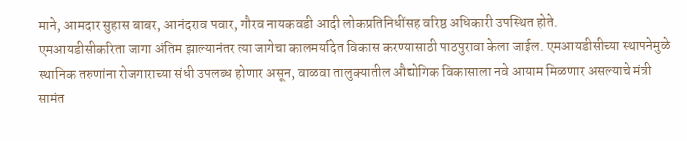माने, आमदार सुहास बाबर, आनंदराव पवार, गौरव नायकवडी आदी लोकप्रतिनिधींसह वरिष्ठ अधिकारी उपस्थित होते.
एमआयडीसीकरिता जागा अंतिम झाल्यानंतर त्या जागेचा कालमर्यादेत विकास करण्यासाठी पाठपुरावा केला जाईल. एमआयडीसीच्या स्थापनेमुळे स्थानिक तरुणांना रोजगाराच्या संधी उपलब्ध होणार असून, वाळवा तालुक्यातील औद्योगिक विकासाला नवे आयाम मिळणार असल्याचे मंत्री सामंत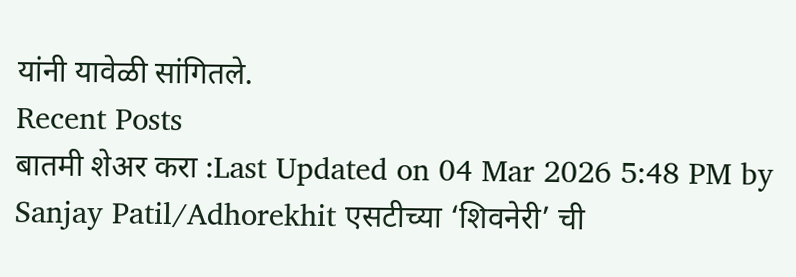यांनी यावेळी सांगितले.
Recent Posts
बातमी शेअर करा :Last Updated on 04 Mar 2026 5:48 PM by Sanjay Patil/Adhorekhit एसटीच्या ‘शिवनेरी’ ची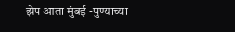झेप आता मुंबई -पुण्याच्या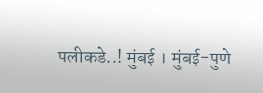पलीकडे..! मुंबई । मुंबई-पुणे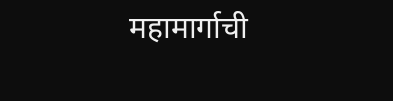महामार्गाची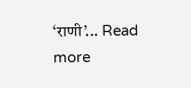‘राणी’... Read more